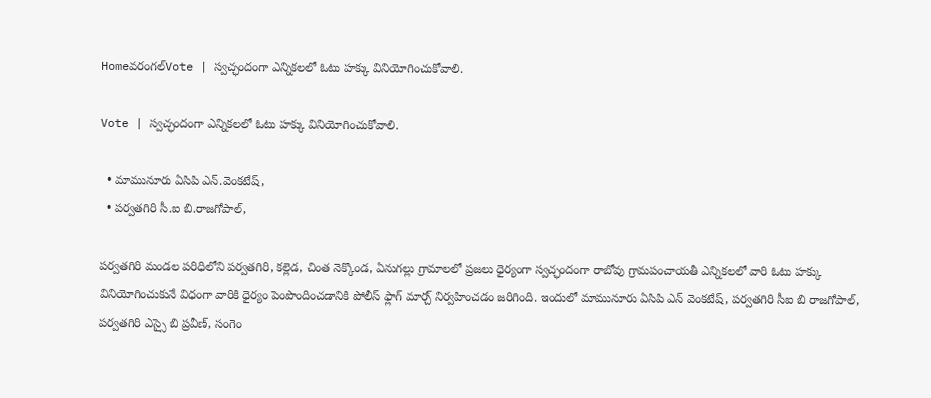Homeవరంగల్‌Vote | స్వచ్ఛందంగా ఎన్నికలలో ఓటు హక్కు వినియోగించుకోవాలి.

Vote | స్వచ్ఛందంగా ఎన్నికలలో ఓటు హక్కు వినియోగించుకోవాలి.

  • మామునూరు ఏసిపి ఎన్.వెంకటేష్,
  • పర్వతగిరి సీ.ఐ బి.రాజగోపాల్,

పర్వతగిరి మండల పరిధిలోని పర్వతగిరి, కల్లెడ, చింత నెక్కొండ, ఏనుగల్లు గ్రామాలలో ప్రజలు ధైర్యంగా స్వచ్ఛందంగా రాబోవు గ్రామపంచాయతీ ఎన్నికలలో వారి ఓటు హక్కు వినియోగించుకునే విధంగా వారికి ధైర్యం పెంపొందించడానికి పోలీస్ ఫ్లాగ్ మార్చ్ నిర్వహించడం జరిగింది. ఇందులో మామునూరు ఏసిపి ఎన్ వెంకటేష్, పర్వతగిరి సీఐ బి రాజగోపాల్, పర్వతగిరి ఎస్సై బి ప్రవీణ్, సంగెం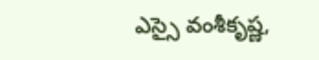ఎస్సై వంశీకృష్ణ,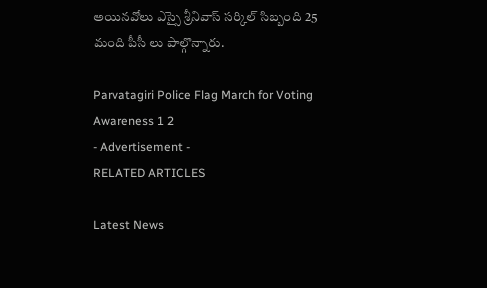అయినవోలు ఎస్సై శ్రీనివాస్ సర్కిల్ సిబ్బంది 25 మంది పీసీ లు పాల్గొన్నారు.

Parvatagiri Police Flag March for Voting Awareness 1 2
- Advertisement -
RELATED ARTICLES

Latest News